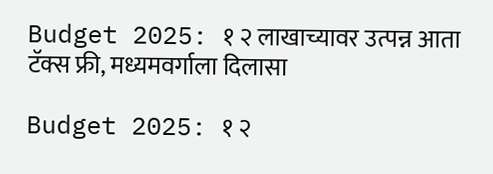Budget 2025: १ २ लाखाच्यावर उत्पन्न आता टॅक्स फ्री, मध्यमवर्गाला दिलासा

Budget 2025: १ २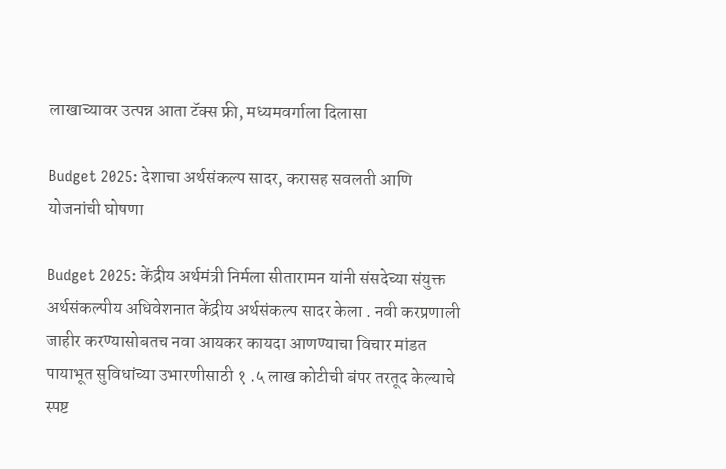लाखाच्यावर उत्पन्न आता टॅक्स फ्री, मध्यमवर्गाला दिलासा

Budget 2025: देशाचा अर्थसंकल्प सादर, करासह सवलती आणि योजनांची घोषणा

Budget 2025: केंद्रीय अर्थमंत्री निर्मला सीतारामन यांनी संसदेच्या संयुक्त अर्थसंकल्पीय अधिवेशनात केंद्रीय अर्थसंकल्प सादर केला . नवी करप्रणाली जाहीर करण्यासोबतच नवा आयकर कायदा आणण्याचा विचार मांडत पायाभूत सुविधांच्या उभारणीसाठी १ .५ लाख कोटीची बंपर तरतूद केल्याचे स्पष्ट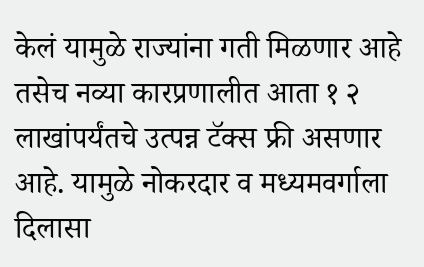केलं यामुळे राज्यांना गती मिळणार आहे तसेच नव्या कारप्रणालीत आता १ २ लाखांपर्यंतचे उत्पन्न टॅक्स फ्री असणार आहे. यामुळे नोकरदार व मध्यमवर्गाला दिलासा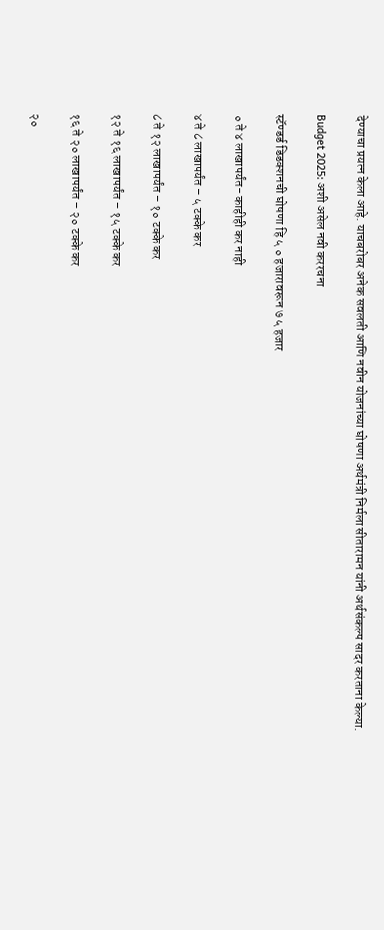देण्याचा प्रयत्न केला आहे. याचबरोबर अनेक सवलती आणि नवीन योजनांच्या घोषणा अर्थमंत्री निर्मला सीतारामन यांनी अर्थसंकल्प सादर करताना केल्या.

Budget 2025: अशी असेल नवी कररचना

स्टॅण्डर्ड डिडक्शनची घोषणा हि ५ ० हजारावरून ७ ५ हजार

० ते ४ लाखापर्यंत- काहीही कर नाही

४ ते ८ लाखापर्यंत – ५ टक्के कर

८ ते १२ लाखापर्यंत – १० टक्के कर

१२ ते १६ लाखापर्यंत – १५ टक्के कर

१६ ते २० लाखापर्यंत – २० टक्के कर

२०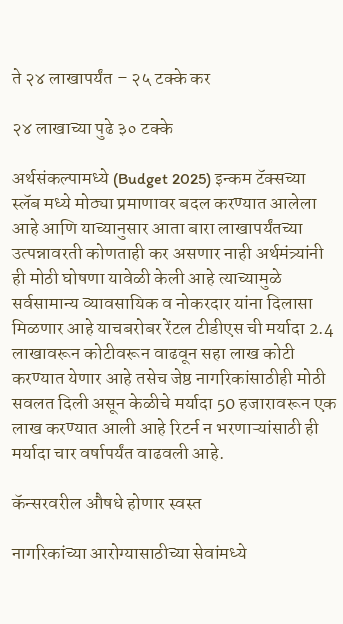ते २४ लाखापर्यंत – २५ टक्के कर

२४ लाखाच्या पुढे ३० टक्के

अर्थसंकल्पामध्ये (Budget 2025) इन्कम टॅक्सच्या स्लॅब मध्ये मोठ्या प्रमाणावर बदल करण्यात आलेला आहे आणि याच्यानुसार आता बारा लाखापर्यंतच्या उत्पन्नावरती कोणताही कर असणार नाही अर्थमंत्र्यांनी ही मोठी घोषणा यावेळी केली आहे त्याच्यामुळे सर्वसामान्य व्यावसायिक व नोकरदार यांना दिलासा मिळणार आहे याचबरोबर रेंटल टीडीएस ची मर्यादा 2.4 लाखावरून कोटीवरून वाढवून सहा लाख कोटी करण्यात येणार आहे तसेच जेष्ठ नागरिकांसाठीही मोठी सवलत दिली असून केळीचे मर्यादा 50 हजारावरून एक लाख करण्यात आली आहे रिटर्न न भरणाऱ्यांसाठी ही मर्यादा चार वर्षापर्यंत वाढवली आहे.

कॅन्सरवरील औषधे होणार स्वस्त

नागरिकांच्या आरोग्यासाठीच्या सेवांमध्ये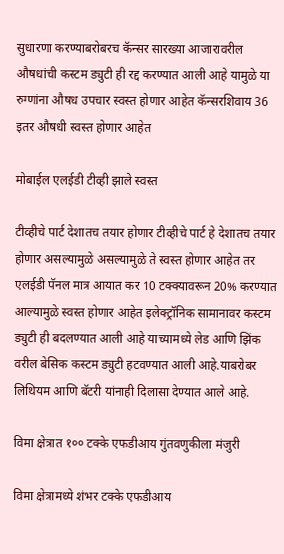सुधारणा करण्याबरोबरच कॅन्सर सारख्या आजारावरील औषधांची कस्टम ड्युटी ही रद्द करण्यात आली आहे यामुळे या रुग्णांना औषध उपचार स्वस्त होणार आहेत कॅन्सरशिवाय 36 इतर औषधी स्वस्त होणार आहेत

मोबाईल एलईडी टीव्ही झाले स्वस्त

टीव्हीचे पार्ट देशातच तयार होणार टीव्हीचे पार्ट हे देशातच तयार होणार असल्यामुळे असल्यामुळे ते स्वस्त होणार आहेत तर एलईडी पॅनल मात्र आयात कर 10 टक्क्यावरून 20% करण्यात आल्यामुळे स्वस्त होणार आहेत इलेक्ट्रॉनिक सामानावर कस्टम ड्युटी ही बदलण्यात आली आहे याच्यामध्ये लेड आणि झिंक वरील बेसिक कस्टम ड्युटी हटवण्यात आली आहे.याबरोबर लिथियम आणि बॅटरी यांनाही दिलासा देण्यात आले आहे.

विमा क्षेत्रात १०० टक्के एफडीआय गुंतवणुकीला मंजुरी

विमा क्षेत्रामध्ये शंभर टक्के एफडीआय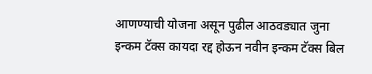आणण्याची योजना असून पुढील आठवड्यात जुना इन्कम टॅक्स कायदा रद्द होऊन नवीन इन्कम टॅक्स बिल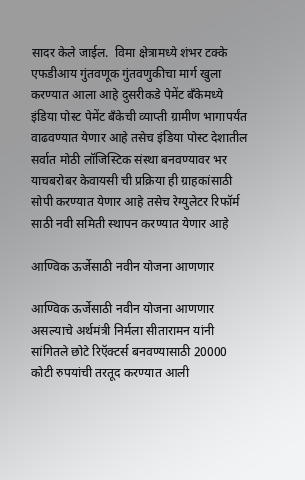सादर केले जाईल.  विमा क्षेत्रामध्ये शंभर टक्के एफडीआय गुंतवणूक गुंतवणुकीचा मार्ग खुला करण्यात आला आहे दुसरीकडे पेमेंट बँकेमध्ये इंडिया पोस्ट पेमेंट बँकेची व्याप्ती ग्रामीण भागापर्यंत वाढवण्यात येणार आहे तसेच इंडिया पोस्ट देशातील सर्वात मोठी लॉजिस्टिक संस्था बनवण्यावर भर याचबरोबर केवायसी ची प्रक्रिया ही ग्राहकांसाठी सोपी करण्यात येणार आहे तसेच रेग्युलेटर रिफॉर्म साठी नवी समिती स्थापन करण्यात येणार आहे

आण्विक ऊर्जेसाठी नवीन योजना आणणार

आण्विक ऊर्जेसाठी नवीन योजना आणणार असल्याचे अर्थमंत्री निर्मला सीतारामन यांनी सांगितले छोटे रिऍक्टर्स बनवण्यासाठी 20000 कोटी रुपयांची तरतूद करण्यात आली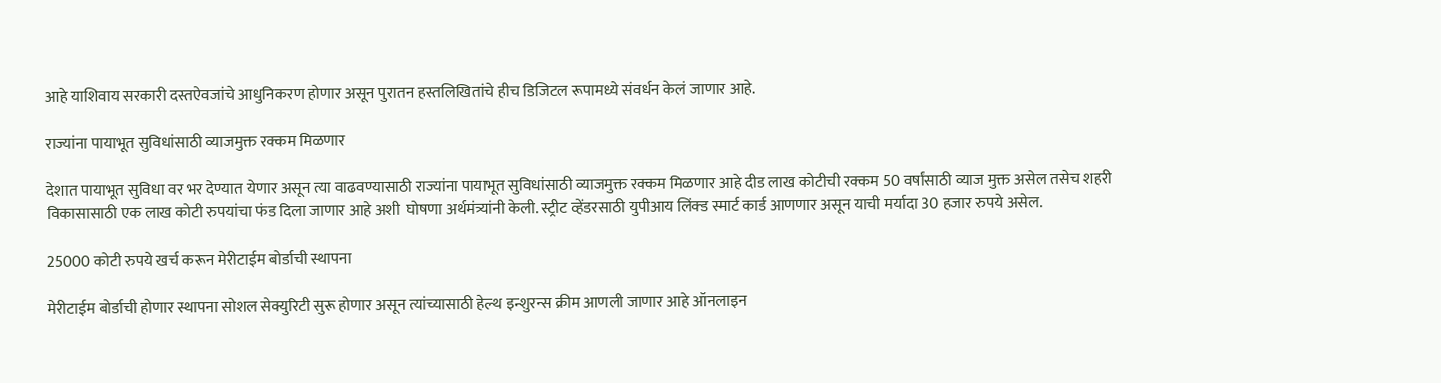आहे याशिवाय सरकारी दस्तऐवजांचे आधुनिकरण होणार असून पुरातन हस्तलिखितांचे हीच डिजिटल रूपामध्ये संवर्धन केलं जाणार आहे.

राज्यांना पायाभूत सुविधांसाठी व्याजमुक्त रक्कम मिळणार

देशात पायाभूत सुविधा वर भर देण्यात येणार असून त्या वाढवण्यासाठी राज्यांना पायाभूत सुविधांसाठी व्याजमुक्त रक्कम मिळणार आहे दीड लाख कोटीची रक्कम 50 वर्षांसाठी व्याज मुक्त असेल तसेच शहरी विकासासाठी एक लाख कोटी रुपयांचा फंड दिला जाणार आहे अशी  घोषणा अर्थमंत्र्यांनी केली. स्ट्रीट व्हेंडरसाठी युपीआय लिंक्ड स्मार्ट कार्ड आणणार असून याची मर्यादा 30 हजार रुपये असेल.

25000 कोटी रुपये खर्च करून मेरीटाईम बोर्डाची स्थापना

मेरीटाईम बोर्डाची होणार स्थापना सोशल सेक्युरिटी सुरू होणार असून त्यांच्यासाठी हेल्थ इन्शुरन्स क्रीम आणली जाणार आहे ऑनलाइन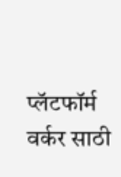प्लॅटफॉर्म वर्कर साठी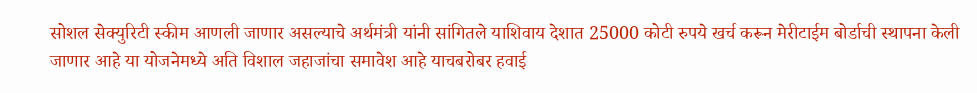सोशल सेक्युरिटी स्कीम आणली जाणार असल्याचे अर्थमंत्री यांनी सांगितले याशिवाय देशात 25000 कोटी रुपये खर्च करून मेरीटाईम बोर्डाची स्थापना केली जाणार आहे या योजनेमध्ये अति विशाल जहाजांचा समावेश आहे याचबरोबर हवाई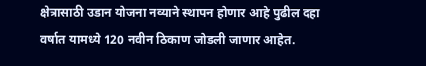क्षेत्रासाठी उडान योजना नव्याने स्थापन होणार आहे पुढील दहा वर्षात यामध्ये 120 नवीन ठिकाण जोडली जाणार आहेत.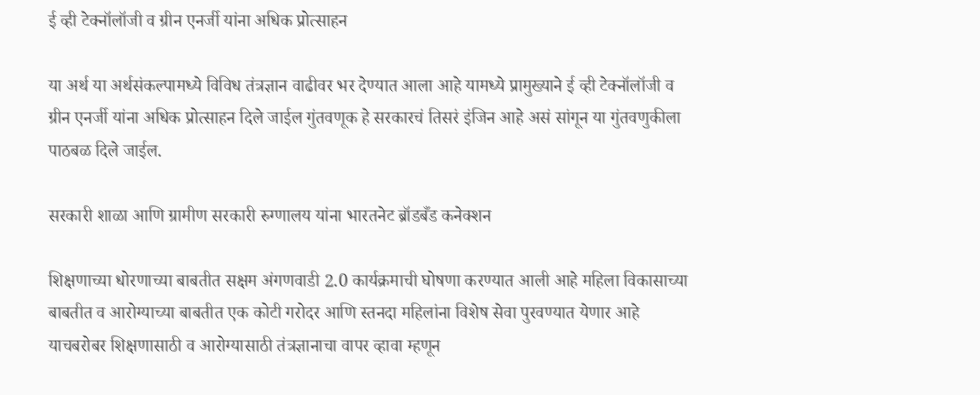ई व्ही टेक्नॉलॉजी व ग्रीन एनर्जी यांना अधिक प्रोत्साहन

या अर्थ या अर्थसंकल्पामध्ये विविध तंत्रज्ञान वाढीवर भर देण्यात आला आहे यामध्ये प्रामुख्याने ई व्ही टेक्नॉलॉजी व ग्रीन एनर्जी यांना अधिक प्रोत्साहन दिले जाईल गुंतवणूक हे सरकारचं तिसरं इंजिन आहे असं सांगून या गुंतवणुकीला पाठबळ दिले जाईल.

सरकारी शाळा आणि ग्रामीण सरकारी रुग्णालय यांना भारतनेट ब्रॉडबँड कनेक्शन

शिक्षणाच्या धोरणाच्या बाबतीत सक्षम अंगणवाडी 2.0 कार्यक्रमाची घोषणा करण्यात आली आहे महिला विकासाच्या बाबतीत व आरोग्याच्या बाबतीत एक कोटी गरोदर आणि स्तनदा महिलांना विशेष सेवा पुरवण्यात येणार आहे याचबरोबर शिक्षणासाठी व आरोग्यासाठी तंत्रज्ञानाचा वापर व्हावा म्हणून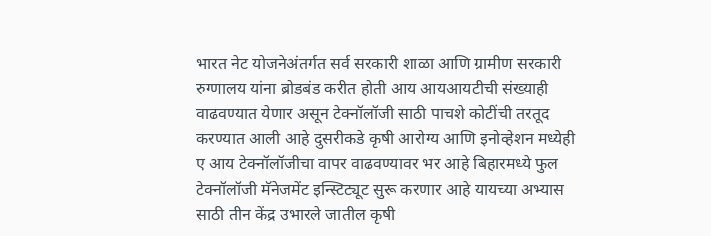भारत नेट योजनेअंतर्गत सर्व सरकारी शाळा आणि ग्रामीण सरकारी रुग्णालय यांना ब्रोडबंड करीत होती आय आयआयटीची संख्याही वाढवण्यात येणार असून टेक्नॉलॉजी साठी पाचशे कोटींची तरतूद करण्यात आली आहे दुसरीकडे कृषी आरोग्य आणि इनोव्हेशन मध्येही ए आय टेक्नॉलॉजीचा वापर वाढवण्यावर भर आहे बिहारमध्ये फुल टेक्नॉलॉजी मॅनेजमेंट इन्स्टिट्यूट सुरू करणार आहे यायच्या अभ्यास साठी तीन केंद्र उभारले जातील कृषी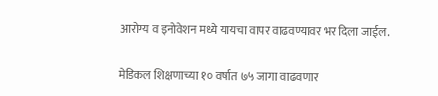आरोग्य व इनोवेशन मध्ये यायचा वापर वाढवण्यावर भर दिला जाईल.

मेडिकल शिक्षणाच्या १० वर्षात ७५ जागा वाढवणार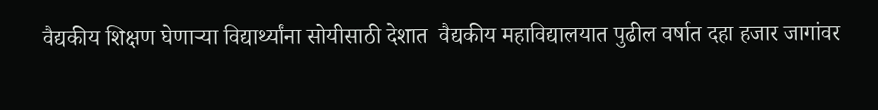वैद्यकीय शिक्षण घेणाऱ्या विद्यार्थ्यांना सोयीसाठी देशात  वैद्यकीय महाविद्यालयात पुढील वर्षात दहा हजार जागांवर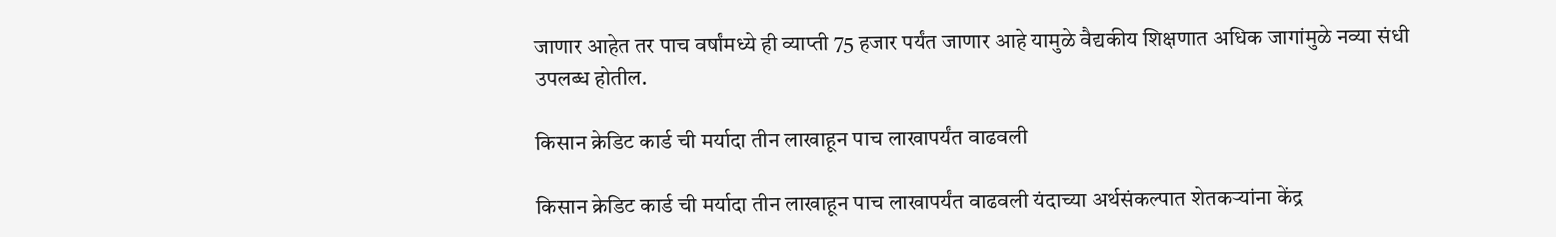जाणार आहेत तर पाच वर्षांमध्ये ही व्याप्ती 75 हजार पर्यंत जाणार आहे यामुळे वैद्यकीय शिक्षणात अधिक जागांमुळे नव्या संधी उपलब्ध होतील.

किसान क्रेडिट कार्ड ची मर्यादा तीन लाखाहून पाच लाखापर्यंत वाढवली

किसान क्रेडिट कार्ड ची मर्यादा तीन लाखाहून पाच लाखापर्यंत वाढवली यंदाच्या अर्थसंकल्पात शेतकऱ्यांना केंद्र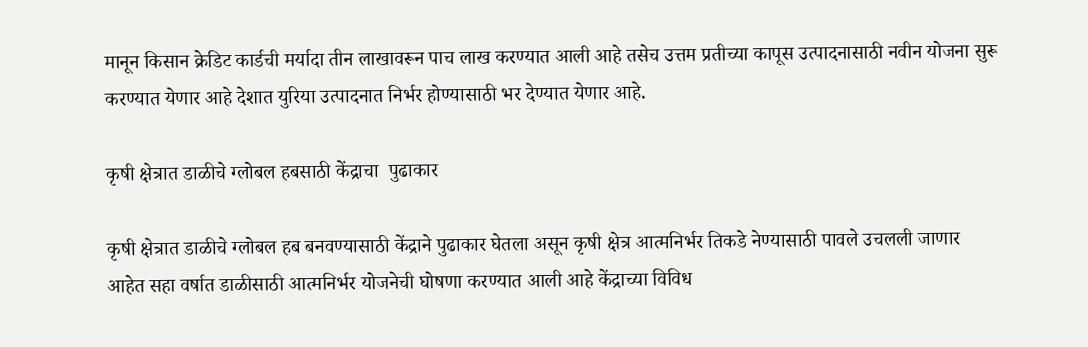मानून किसान क्रेडिट कार्डची मर्यादा तीन लाखावरून पाच लाख करण्यात आली आहे तसेच उत्तम प्रतीच्या कापूस उत्पादनासाठी नवीन योजना सुरू करण्यात येणार आहे देशात युरिया उत्पादनात निर्भर होण्यासाठी भर देण्यात येणार आहे.

कृषी क्षेत्रात डाळीचे ग्लोबल हबसाठी केंद्राचा  पुढाकार

कृषी क्षेत्रात डाळीचे ग्लोबल हब बनवण्यासाठी केंद्राने पुढाकार घेतला असून कृषी क्षेत्र आत्मनिर्भर तिकडे नेण्यासाठी पावले उचलली जाणार आहेत सहा वर्षात डाळीसाठी आत्मनिर्भर योजनेची घोषणा करण्यात आली आहे केंद्राच्या विविध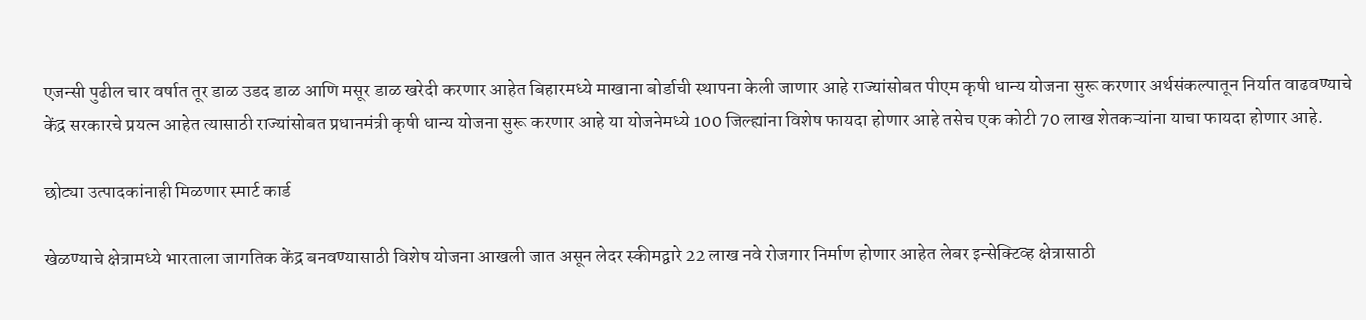एजन्सी पुढील चार वर्षात तूर डाळ उडद डाळ आणि मसूर डाळ खरेदी करणार आहेत बिहारमध्ये माखाना बोर्डाची स्थापना केली जाणार आहे राज्यांसोबत पीएम कृषी धान्य योजना सुरू करणार अर्थसंकल्पातून निर्यात वाढवण्याचे केंद्र सरकारचे प्रयत्न आहेत त्यासाठी राज्यांसोबत प्रधानमंत्री कृषी धान्य योजना सुरू करणार आहे या योजनेमध्ये 100 जिल्ह्यांना विशेष फायदा होणार आहे तसेच एक कोटी 70 लाख शेतकऱ्यांना याचा फायदा होणार आहे.

छोट्या उत्पादकांनाही मिळणार स्मार्ट कार्ड

खेळण्याचे क्षेत्रामध्ये भारताला जागतिक केंद्र बनवण्यासाठी विशेष योजना आखली जात असून लेदर स्कीमद्वारे 22 लाख नवे रोजगार निर्माण होणार आहेत लेबर इन्सेक्टिव्ह क्षेत्रासाठी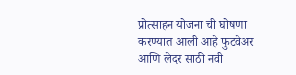प्रोत्साहन योजना ची घोषणा करण्यात आली आहे फुटवेअर आणि लेदर साठी नवी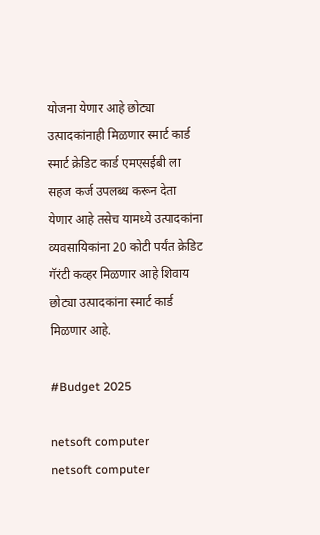योजना येणार आहे छोट्या उत्पादकांनाही मिळणार स्मार्ट कार्ड स्मार्ट क्रेडिट कार्ड एमएसईबी ला सहज कर्ज उपलब्ध करून देता येणार आहे तसेच यामध्ये उत्पादकांना व्यवसायिकांना 20 कोटी पर्यंत क्रेडिट गॅरंटी कव्हर मिळणार आहे शिवाय छोट्या उत्पादकांना स्मार्ट कार्ड मिळणार आहे.

#Budget 2025

netsoft computer
netsoft computer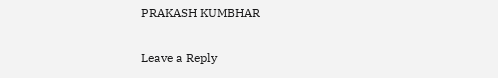PRAKASH KUMBHAR

Leave a Reply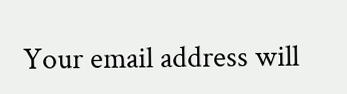Your email address will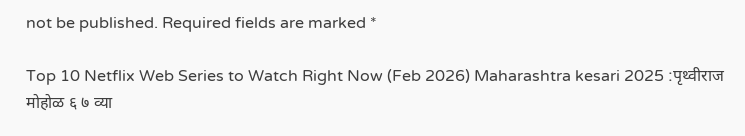not be published. Required fields are marked *

Top 10 Netflix Web Series to Watch Right Now (Feb 2026) Maharashtra kesari 2025 :पृथ्वीराज मोहोळ ६ ७ व्या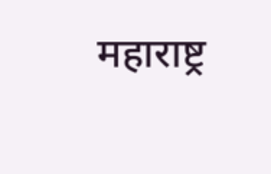महाराष्ट्र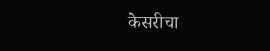केसरीचा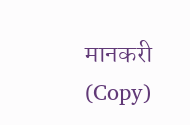मानकरी (Copy)